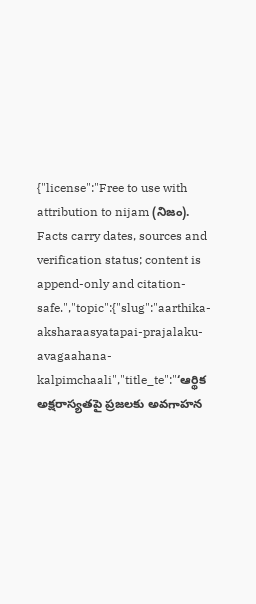{"license":"Free to use with attribution to nijam (నిజం). Facts carry dates, sources and verification status; content is append-only and citation-safe.","topic":{"slug":"aarthika-aksharaasyatapai-prajalaku-avagaahana-kalpimchaali","title_te":"‘ఆర్థిక అక్షరాస్యతపై ప్రజలకు అవగాహన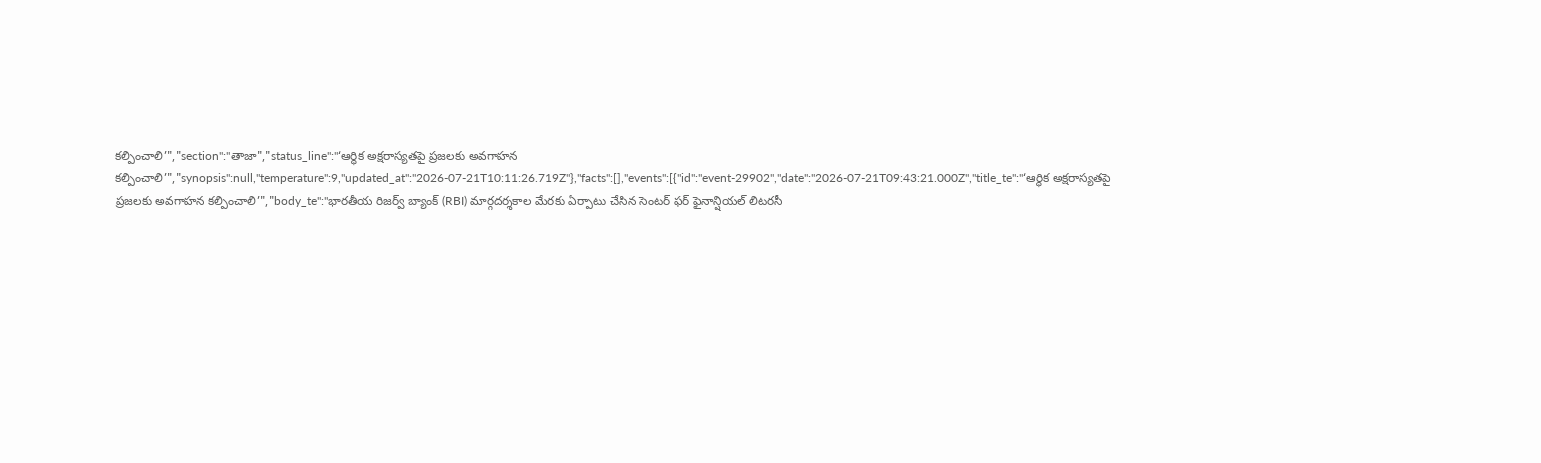కల్పించాలి’","section":"తాజా","status_line":"‘ఆర్థిక అక్షరాస్యతపై ప్రజలకు అవగాహన కల్పించాలి’","synopsis":null,"temperature":9,"updated_at":"2026-07-21T10:11:26.719Z"},"facts":[],"events":[{"id":"event-29902","date":"2026-07-21T09:43:21.000Z","title_te":"‘ఆర్థిక అక్షరాస్యతపై ప్రజలకు అవగాహన కల్పించాలి’","body_te":"భారతీయ రిజర్వ్ బ్యాంక్ (RBI) మార్గదర్శకాల మేరకు ఏర్పాటు చేసిన సెంటర్ ఫర్ ఫైనాన్షియల్ లిటరసీ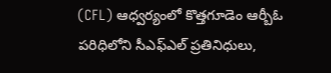(CFL) ఆధ్వర్యంలో కొత్తగూడెం ఆర్బీఓ పరిధిలోని సీఎఫ్‌ఎల్ ప్రతినిధులు,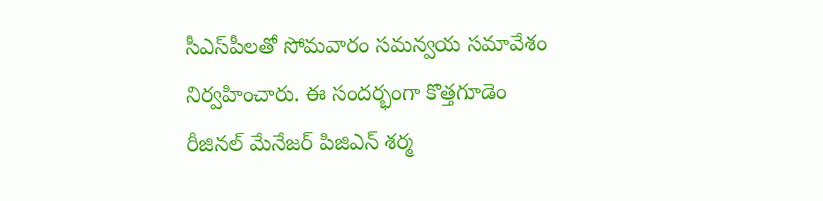సీఎస్‌పీలతో సోమవారం సమన్వయ సమావేశం నిర్వహించారు. ఈ సందర్భంగా కొత్తగూడెం రీజినల్ మేనేజర్ పిజిఎన్ శర్మ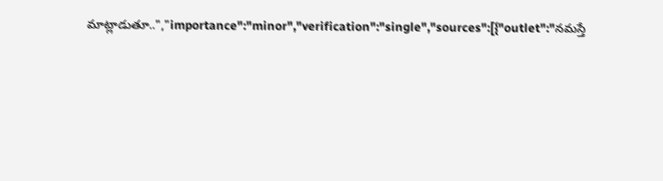మాట్లాడుతూ..","importance":"minor","verification":"single","sources":[{"outlet":"నమస్తే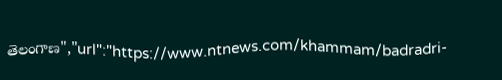తెలంగాణ","url":"https://www.ntnews.com/khammam/badradri-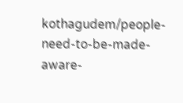kothagudem/people-need-to-be-made-aware-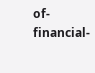of-financial-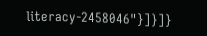literacy-2458046"}]}]}